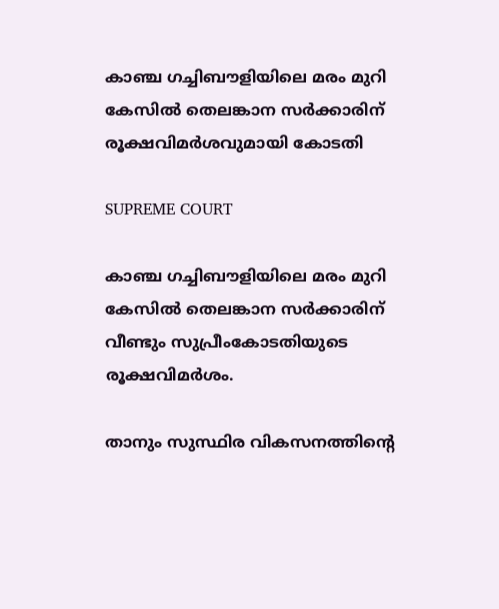കാഞ്ച ഗച്ചിബൗളിയിലെ മരം മുറി കേസിൽ തെലങ്കാന സർക്കാരിന്‌ രൂക്ഷവിമർശവുമായി കോടതി

SUPREME COURT

കാഞ്ച ഗച്ചിബൗളിയിലെ മരം മുറി കേസിൽ തെലങ്കാന സർക്കാരിന്‌ വീണ്ടും സുപ്രീംകോടതിയുടെ രൂക്ഷവിമർശം.

താനും സുസ്ഥിര വികസനത്തിന്റെ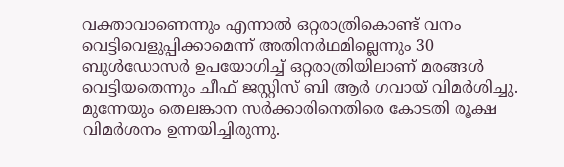വക്താവാണെന്നും എന്നാൽ ഒറ്റരാത്രികൊണ്ട്‌ വനം വെട്ടിവെളുപ്പിക്കാമെന്ന്‌ അതിനർഥമില്ലെന്നും 30 ബുൾഡോസർ ഉപയോഗിച്ച് ഒറ്റരാത്രിയിലാണ്‌ മരങ്ങൾ വെട്ടിയതെന്നും ചീഫ്‌ ജസ്റ്റിസ്‌ ബി ആർ ഗവായ്‌ വിമർശിച്ചു. മുന്നേയും തെലങ്കാന സർക്കാരിനെതിരെ കോടതി രൂക്ഷ വിമർശനം ഉന്നയിച്ചിരുന്നു.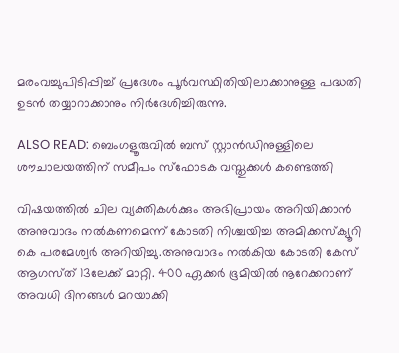മരംവച്ചുപിടിപ്പിച്ച്‌ പ്രദേശം പൂർവസ്ഥിതിയിലാക്കാനുള്ള പദ്ധതി ഉടൻ തയ്യാറാക്കാനും നിർദേശിച്ചിരുന്നു.

ALSO READ: ബെംഗളൂരുവില്‍ ബസ് സ്റ്റാന്‍ഡിനുള്ളിലെ ശൗചാലയത്തിന് സമീപം സ്‌ഫോടക വസ്തുക്കള്‍ കണ്ടെത്തി

വിഷയത്തിൽ ചില വ്യക്തികൾക്കും അഭിപ്രായം അറിയിക്കാൻ അനുവാദം നൽകണമെന്ന്‌ കോടതി നിശ്ചയിച്ച അമിക്കസ്‌ക്യൂറി കെ പരമേശ്വർ അറിയിച്ചു.അനുവാദം നൽകിയ കോടതി കേസ്‌ ആഗസ്‌ത്‌ 13ലേക്ക്‌ മാറ്റി. 400 ഏക്കർ ഭൂമിയിൽ നൂറേക്കറാണ്‌ അവധി ദിനങ്ങൾ മറയാക്കി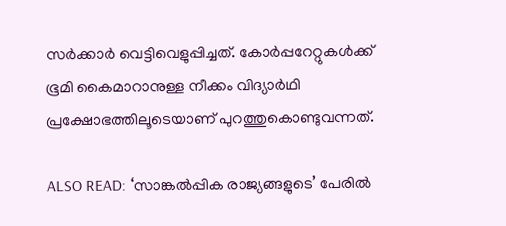സർക്കാർ വെട്ടിവെളുപ്പിച്ചത്‌. കോർപ്പറേറ്റുകൾക്ക് ഭൂമി കൈമാറാനുള്ള നീക്കം വിദ്യാർഥി പ്രക്ഷോഭത്തിലൂടെയാണ്‌ പുറത്തുകൊണ്ടുവന്നത്.

ALSO READ: ‘സാങ്കൽപ്പിക രാജ്യങ്ങളുടെ’ പേരിൽ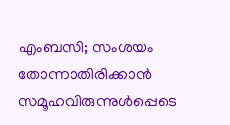എംബസി; സംശയം തോന്നാതിരിക്കാൻ സമൂഹവിരുന്നുൾപ്പെടെ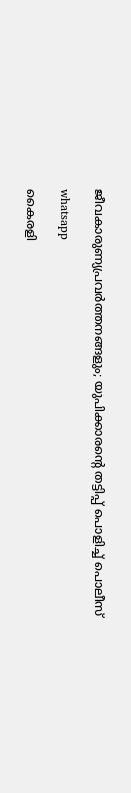ജീവകാരുണ്യപ്രവർത്തനങ്ങളും; യുപിക്കാരന്റെ തട്ടിപ്പ് പൊളിച്ച് പൊലീസ്

whatsapp

കൈരളി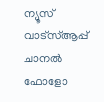ന്യൂസ് വാട്‌സ്ആപ്പ് ചാനല്‍ ഫോളോ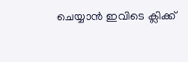ചെയ്യാന്‍ ഇവിടെ ക്ലിക്ക്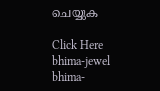ചെയ്യുക

Click Here
bhima-jewel
bhima-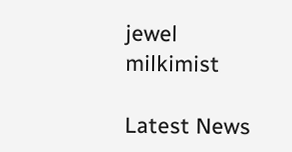jewel
milkimist

Latest News